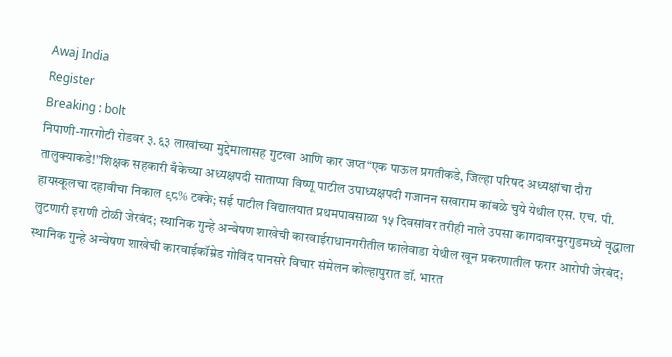Awaj India
Register
Breaking : bolt
निपाणी-गारगोटी रोडवर ३.६३ लाखांच्या मुद्देमालासह गुटखा आणि कार जप्त“एक पाऊल प्रगतीकडे, जिल्हा परिषद अध्यक्षांचा दौरा तालुक्याकडे!”शिक्षक सहकारी बँकेच्या अध्यक्षपदी साताप्पा विष्णू पाटील उपाध्यक्षपदी गजानन सखाराम कांबळे चुये येथील एस. एच. पी. हायस्कूलचा दहावीचा निकाल ९८% टक्के; सई पाटील विद्यालयात प्रथमपावसाळा १५ दिवसांवर तरीही नाले उपसा कागदावरमुरगुडमध्ये वृद्धाला लुटणारी इराणी टोळी जेरबंद; स्थानिक गुन्हे अन्वेषण शाखेची कारवाईराधानगरीतील फालेवाडा येथील खून प्रकरणातील फरार आरोपी जेरबंद; स्थानिक गुन्हे अन्वेषण शाखेची कारवाईकॉम्रेड गोविंद पानसरे विचार संमेलन कोल्हापुरात डॉ. भारत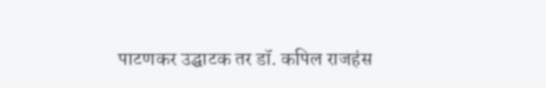पाटणकर उद्घाटक तर डॉ. कपिल राजहंस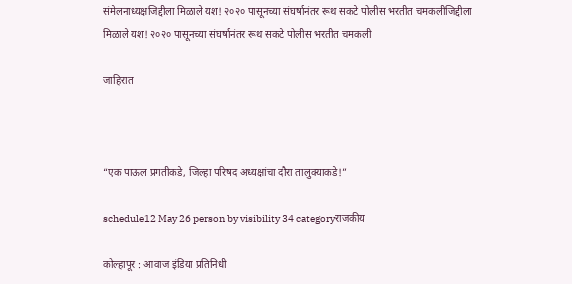संमेलनाध्यक्षजिद्दीला मिळाले यश! २०२० पासूनच्या संघर्षानंतर रूथ सकटे पोलीस भरतीत चमकलीजिद्दीला मिळाले यश! २०२० पासूनच्या संघर्षानंतर रूथ सकटे पोलीस भरतीत चमकली

जाहिरात



“एक पाऊल प्रगतीकडे, जिल्हा परिषद अध्यक्षांचा दौरा तालुक्याकडे!”

schedule12 May 26 person by visibility 34 categoryराजकीय

कोल्हापूर : आवाज इंडिया प्रतिनिधी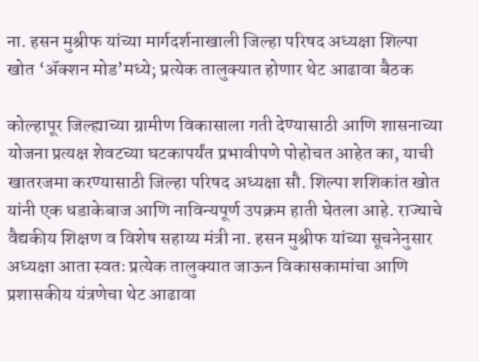ना. हसन मुश्रीफ यांच्या मार्गदर्शनाखाली जिल्हा परिषद अध्यक्षा शिल्पा खोत ‘ॲक्शन मोड’मध्ये; प्रत्येक तालुक्यात होणार थेट आढावा बैठक

कोल्हापूर जिल्ह्याच्या ग्रामीण विकासाला गती देण्यासाठी आणि शासनाच्या योजना प्रत्यक्ष शेवटच्या घटकापर्यंत प्रभावीपणे पोहोचत आहेत का, याची खातरजमा करण्यासाठी जिल्हा परिषद अध्यक्षा सौ. शिल्पा शशिकांत खोत यांनी एक धडाकेबाज आणि नाविन्यपूर्ण उपक्रम हाती घेतला आहे. राज्याचे वैद्यकीय शिक्षण व विशेष सहाय्य मंत्री ना. हसन मुश्रीफ यांच्या सूचनेनुसार अध्यक्षा आता स्वतः प्रत्येक तालुक्यात जाऊन विकासकामांचा आणि प्रशासकीय यंत्रणेचा थेट आढावा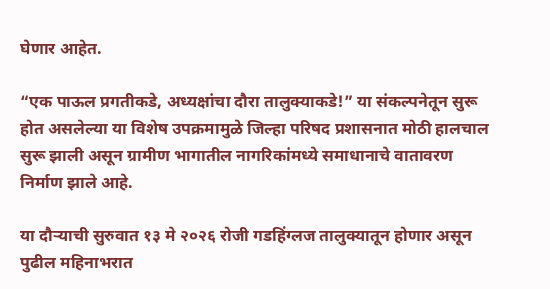घेणार आहेत.

“एक पाऊल प्रगतीकडे, अध्यक्षांचा दौरा तालुक्याकडे!” या संकल्पनेतून सुरू होत असलेल्या या विशेष उपक्रमामुळे जिल्हा परिषद प्रशासनात मोठी हालचाल सुरू झाली असून ग्रामीण भागातील नागरिकांमध्ये समाधानाचे वातावरण निर्माण झाले आहे.

या दौऱ्याची सुरुवात १३ मे २०२६ रोजी गडहिंग्लज तालुक्यातून होणार असून पुढील महिनाभरात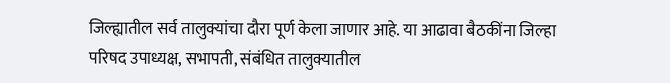जिल्ह्यातील सर्व तालुक्यांचा दौरा पूर्ण केला जाणार आहे. या आढावा बैठकींना जिल्हा परिषद उपाध्यक्ष, सभापती, संबंधित तालुक्यातील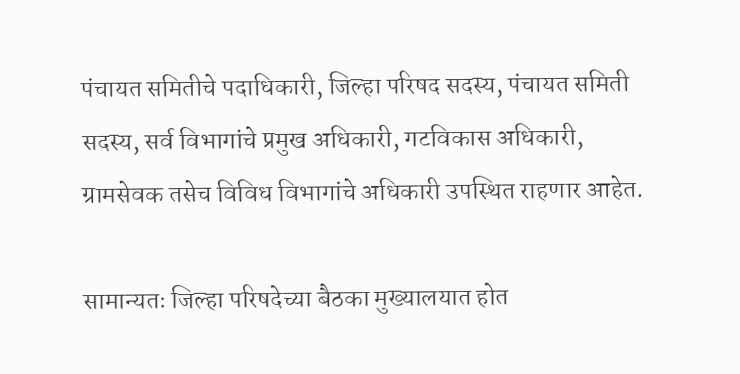पंचायत समितीचे पदाधिकारी, जिल्हा परिषद सदस्य, पंचायत समिती सदस्य, सर्व विभागांचे प्रमुख अधिकारी, गटविकास अधिकारी, ग्रामसेवक तसेच विविध विभागांचे अधिकारी उपस्थित राहणार आहेत.

सामान्यतः जिल्हा परिषदेच्या बैठका मुख्यालयात होत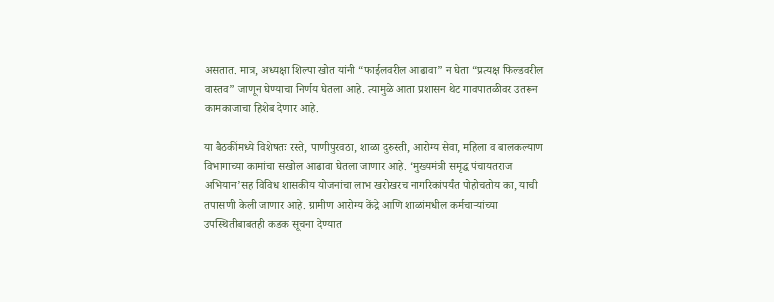असतात. मात्र, अध्यक्षा शिल्पा खोत यांनी “फाईलवरील आढावा” न घेता “प्रत्यक्ष फिल्डवरील वास्तव” जाणून घेण्याचा निर्णय घेतला आहे. त्यामुळे आता प्रशासन थेट गावपातळीवर उतरून कामकाजाचा हिशेब देणार आहे.

या बैठकींमध्ये विशेषतः रस्ते, पाणीपुरवठा, शाळा दुरुस्ती, आरोग्य सेवा, महिला व बालकल्याण विभागाच्या कामांचा सखोल आढावा घेतला जाणार आहे. ‘मुख्यमंत्री समृद्ध पंचायतराज अभियान’सह विविध शासकीय योजनांचा लाभ खरोखरच नागरिकांपर्यंत पोहोचतोय का, याची तपासणी केली जाणार आहे. ग्रामीण आरोग्य केंद्रे आणि शाळांमधील कर्मचाऱ्यांच्या उपस्थितीबाबतही कडक सूचना देण्यात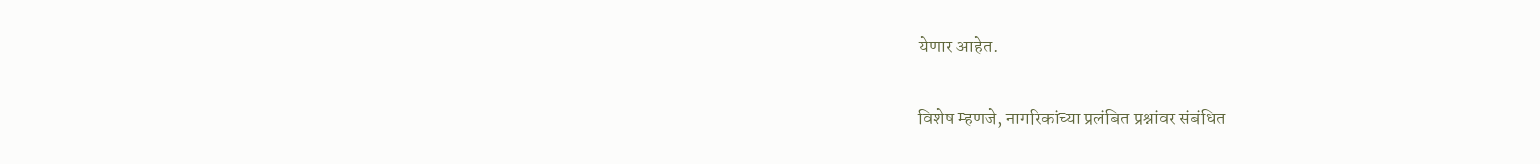येणार आहेत.

विशेष म्हणजे, नागरिकांच्या प्रलंबित प्रश्नांवर संबंधित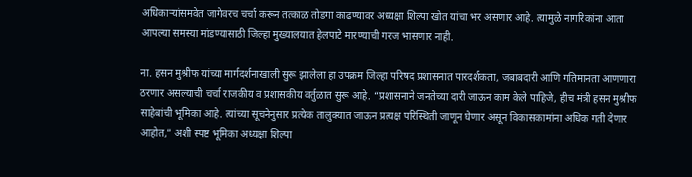अधिकाऱ्यांसमवेत जागेवरच चर्चा करून तत्काळ तोडगा काढण्यावर अध्यक्षा शिल्पा खोत यांचा भर असणार आहे. त्यामुळे नागरिकांना आता आपल्या समस्या मांडण्यासाठी जिल्हा मुख्यालयात हेलपाटे मारण्याची गरज भासणार नाही.

ना. हसन मुश्रीफ यांच्या मार्गदर्शनाखाली सुरू झालेला हा उपक्रम जिल्हा परिषद प्रशासनात पारदर्शकता, जबाबदारी आणि गतिमानता आणणारा ठरणार असल्याची चर्चा राजकीय व प्रशासकीय वर्तुळात सुरू आहे. “प्रशासनाने जनतेच्या दारी जाऊन काम केले पाहिजे, हीच मंत्री हसन मुश्रीफ साहेबांची भूमिका आहे. त्यांच्या सूचनेनुसार प्रत्येक तालुक्यात जाऊन प्रत्यक्ष परिस्थिती जाणून घेणार असून विकासकामांना अधिक गती देणार आहोत,” अशी स्पष्ट भूमिका अध्यक्षा शिल्पा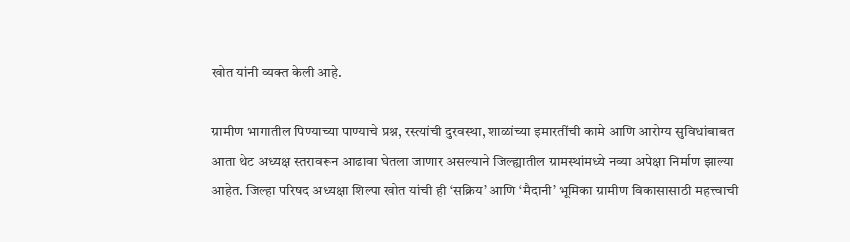खोत यांनी व्यक्त केली आहे.

ग्रामीण भागातील पिण्याच्या पाण्याचे प्रश्न, रस्त्यांची दुरवस्था, शाळांच्या इमारतींची कामे आणि आरोग्य सुविधांबाबत आता थेट अध्यक्ष स्तरावरून आढावा घेतला जाणार असल्याने जिल्ह्यातील ग्रामस्थांमध्ये नव्या अपेक्षा निर्माण झाल्या आहेत. जिल्हा परिषद अध्यक्षा शिल्पा खोत यांची ही ‘सक्रिय’ आणि ‘मैदानी’ भूमिका ग्रामीण विकासासाठी महत्त्वाची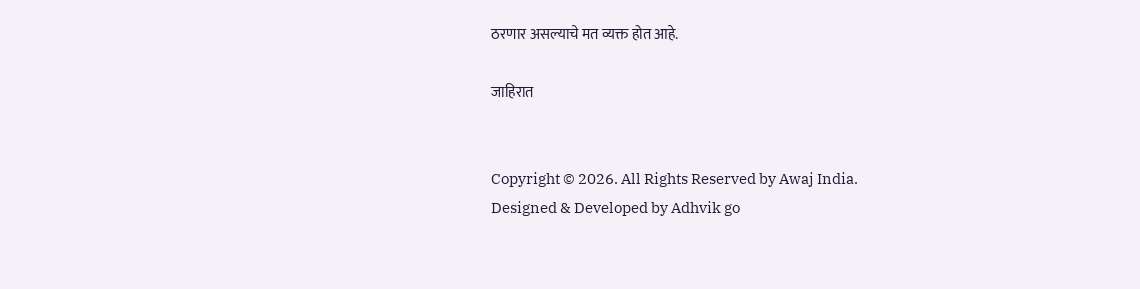ठरणार असल्याचे मत व्यक्त होत आहे.

जाहिरात


Copyright © 2026. All Rights Reserved by Awaj India.
Designed & Developed by Adhvik go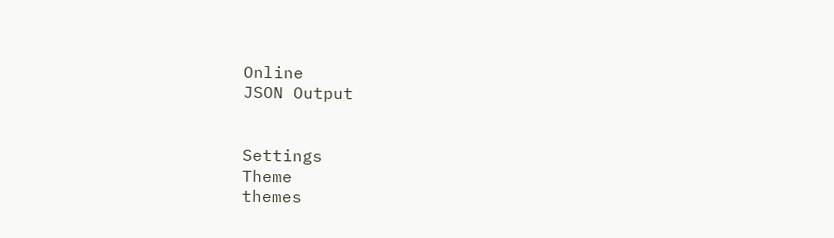Online
JSON Output


Settings
Theme
themes